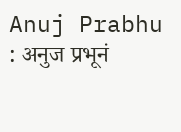Anuj Prabhu : अनुज प्रभूनं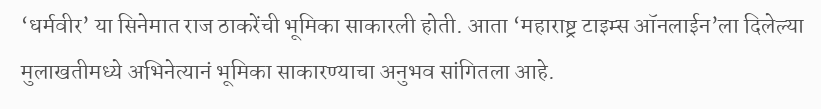‘धर्मवीर’ या सिनेमात राज ठाकरेंची भूमिका साकारली होती. आता ‘महाराष्ट्र टाइम्स ऑनलाईन’ला दिलेल्या मुलाखतीमध्ये अभिनेत्यानं भूमिका साकारण्याचा अनुभव सांगितला आहे.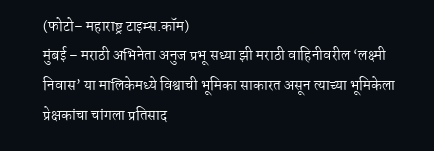(फोटो– महाराष्ट्र टाइम्स.कॉम)
मुंबई – मराठी अभिनेता अनुज प्रभू सध्या झी मराठी वाहिनीवरील ‘लक्ष्मी निवास’ या मालिकेमध्ये विश्वाची भूमिका साकारत असून त्याच्या भूमिकेला प्रेक्षकांचा चांगला प्रतिसाद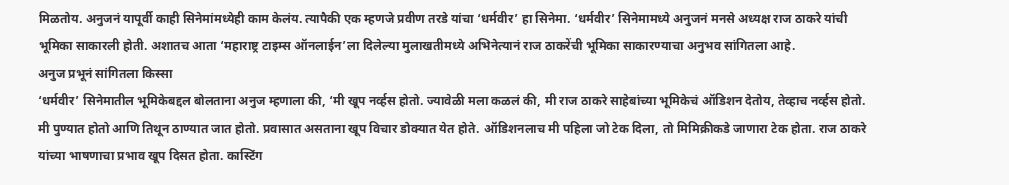मिळतोय. अनुजनं यापूर्वी काही सिनेमांमध्येही काम केलंय. त्यापैकी एक म्हणजे प्रवीण तरडे यांचा ‘धर्मवीर’ हा सिनेमा. ‘धर्मवीर’ सिनेमामध्ये अनुजनं मनसे अध्यक्ष राज ठाकरे यांची भूमिका साकारली होती. अशातच आता ‘महाराष्ट्र टाइम्स ऑनलाईन’ला दिलेल्या मुलाखतीमध्ये अभिनेत्यानं राज ठाकरेंची भूमिका साकारण्याचा अनुभव सांगितला आहे.
अनुज प्रभूनं सांगितला किस्सा
‘धर्मवीर’ सिनेमातील भूमिकेबद्दल बोलताना अनुज म्हणाला की, ‘मी खूप नर्व्हस होतो. ज्यावेळी मला कळलं की, मी राज ठाकरे साहेबांच्या भूमिकेचं ऑडिशन देतोय, तेव्हाच नर्व्हस होतो. मी पुण्यात होतो आणि तिथून ठाण्यात जात होतो. प्रवासात असताना खूप विचार डोक्यात येत होते. ऑडिशनलाच मी पहिला जो टेक दिला, तो मिमिक्रीकडे जाणारा टेक होता. राज ठाकरे यांच्या भाषणाचा प्रभाव खूप दिसत होता. कास्टिंग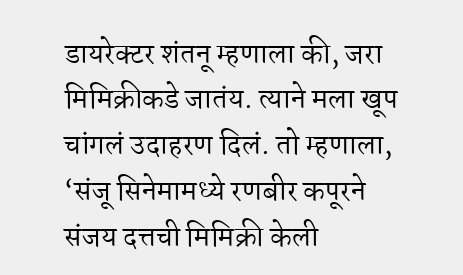डायरेक्टर शंतनू म्हणाला की, जरा मिमिक्रीकडे जातंय. त्याने मला खूप चांगलं उदाहरण दिलं. तो म्हणाला, ‘संजू सिनेमामध्ये रणबीर कपूरने संजय दत्तची मिमिक्री केली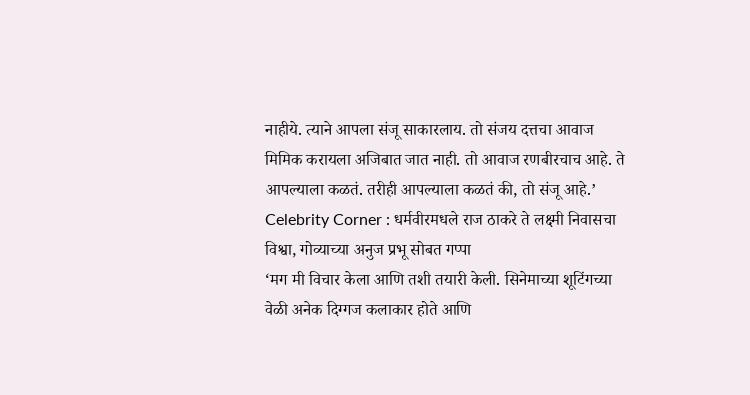नाहीये. त्याने आपला संजू साकारलाय. तो संजय दत्तचा आवाज मिमिक करायला अजिबात जात नाही. तो आवाज रणबीरचाच आहे. ते आपल्याला कळतं. तरीही आपल्याला कळतं की, तो संजू आहे.’
Celebrity Corner : धर्मवीरमधले राज ठाकरे ते लक्ष्मी निवासचा विश्वा, गोव्याच्या अनुज प्रभू सोबत गप्पा
‘मग मी विचार केला आणि तशी तयारी केली. सिनेमाच्या शूटिंगच्या वेळी अनेक दिग्गज कलाकार होते आणि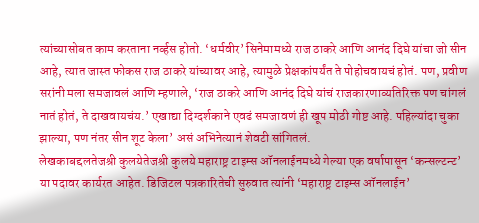त्यांच्यासोबत काम करताना नर्व्हस होतो. ‘धर्मवीर’ सिनेमामध्ये राज ठाकरे आणि आनंद दिघे यांचा जो सीन आहे, त्यात जास्त फोकस राज ठाकरे यांच्यावर आहे, त्यामुळे प्रेक्षकांपर्यंत ते पोहोचवायचं होतं. पण, प्रवीण सरांनी मला समजावलं आणि म्हणाले, ‘राज ठाकरे आणि आनंद दिघे यांचं राजकारणाव्यतिरिक्त पण चांगलं नातं होतं, ते दाखवायचंय.’ एखाद्या दिग्दर्शकाने एवढं समजावणं ही खूप मोठी गोष्ट आहे. पहिल्यांदा चुका झाल्या, पण नंतर सीन शूट केला’ असं अभिनेत्यानं शेवटी सांगितलं.
लेखकाबद्दलतेजश्री कुलयेतेजश्री कुलये महाराष्ट्र टाइम्स ऑनलाईनमध्ये गेल्या एक वर्षापासून ‘कन्सल्टन्ट’ या पदावर कार्यरत आहेत. डिजिटल पत्रकारितेची सुरुवात त्यांनी ‘महाराष्ट्र टाइम्स ऑनलाईन’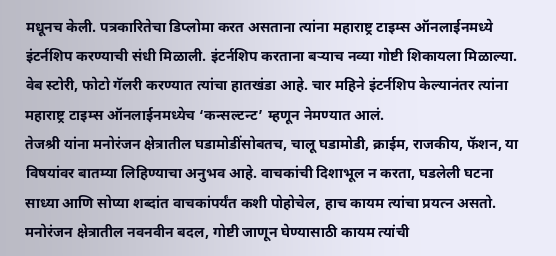मधूनच केली. पत्रकारितेचा डिप्लोमा करत असताना त्यांना महाराष्ट्र टाइम्स ऑनलाईनमध्ये इंटर्नशिप करण्याची संधी मिळाली. इंटर्नशिप करताना बऱ्याच नव्या गोष्टी शिकायला मिळाल्या. वेब स्टोरी, फोटो गॅलरी करण्यात त्यांचा हातखंडा आहे. चार महिने इंटर्नशिप केल्यानंतर त्यांना महाराष्ट्र टाइम्स ऑनलाईनमध्येच ‘कन्सल्टन्ट’ म्हणून नेमण्यात आलं.
तेजश्री यांना मनोरंजन क्षेत्रातील घडामोडींसोबतच, चालू घडामोडी, क्राईम, राजकीय, फॅशन, या विषयांवर बातम्या लिहिण्याचा अनुभव आहे. वाचकांची दिशाभूल न करता, घडलेली घटना साध्या आणि सोप्या शब्दांत वाचकांपर्यंत कशी पोहोचेल, हाच कायम त्यांचा प्रयत्न असतो. मनोरंजन क्षेत्रातील नवनवीन बदल, गोष्टी जाणून घेण्यासाठी कायम त्यांची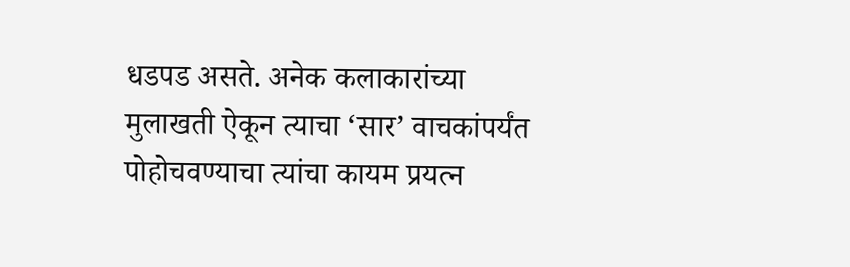धडपड असते. अनेक कलाकारांच्या मुलाखती ऐकून त्याचा ‘सार’ वाचकांपर्यंत पोहोचवण्याचा त्यांचा कायम प्रयत्न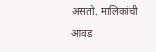असतो. मालिकांची आवड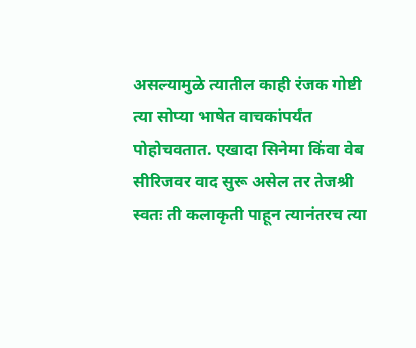असल्यामुळे त्यातील काही रंजक गोष्टी त्या सोप्या भाषेत वाचकांपर्यंत पोहोचवतात. एखादा सिनेमा किंवा वेब सीरिजवर वाद सुरू असेल तर तेजश्री स्वतः ती कलाकृती पाहून त्यानंतरच त्या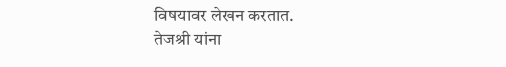विषयावर लेखन करतात.
तेजश्री यांना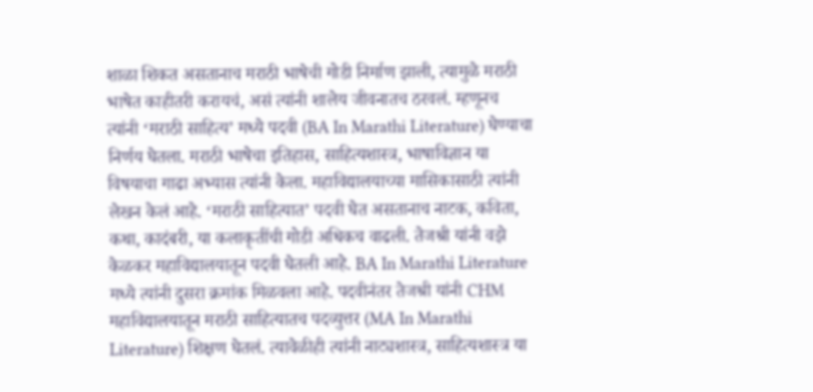शाळा शिकत असतानाच मराठी भाषेची गोडी निर्माण झाली, त्यामुळे मराठी भाषेत काहीतरी करायचं, असं त्यांनी शालेय जीवनातच ठरवलं. म्हणूनच त्यांनी ‘मराठी साहित्य’ मध्ये पदवी (BA In Marathi Literature) घेण्याचा निर्णय घेतला. मराठी भाषेचा इतिहास, साहित्यशास्त्र, भाषाविज्ञान या विषयाचा गाढा अभ्यास त्यांनी केला. महाविद्यालयाच्या मासिकासाठी त्यांनी लेखन केलं आहे. ‘मराठी साहित्यात’ पदवी घेत असतानाच नाटक, कविता, कथा, कादंबरी, या कलाकृतींची गोडी अधिकच वाढली. तेजश्री यांनी वझे केळकर महाविद्यालयातून पदवी घेतली आहे. BA In Marathi Literature मध्ये त्यांनी दुसरा क्रमांक मिळवला आहे. पदवीनंतर तेजश्री यांनी CHM महाविद्यालयातून मराठी साहित्यातच पदव्युत्तर (MA In Marathi Literature) शिक्षण घेतलं. त्यावेळीही त्यांनी नाट्यशास्त्र, साहित्यशास्त्र या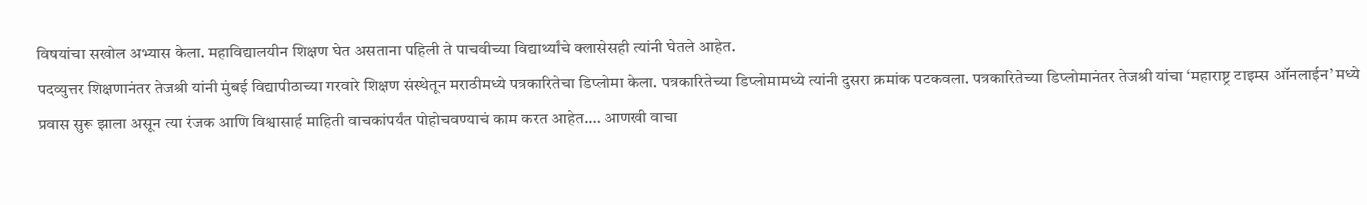विषयांचा सखोल अभ्यास केला. महाविद्यालयीन शिक्षण घेत असताना पहिली ते पाचवीच्या विद्यार्थ्यांचे क्लासेसही त्यांनी घेतले आहेत.
पदव्युत्तर शिक्षणानंतर तेजश्री यांनी मुंबई विद्यापीठाच्या गरवारे शिक्षण संस्थेतून मराठीमध्ये पत्रकारितेचा डिप्लोमा केला. पत्रकारितेच्या डिप्लोमामध्ये त्यांनी दुसरा क्रमांक पटकवला. पत्रकारितेच्या डिप्लोमानंतर तेजश्री यांचा ‘महाराष्ट्र टाइम्स ऑनलाईन’ मध्ये प्रवास सुरू झाला असून त्या रंजक आणि विश्वासार्ह माहिती वाचकांपर्यंत पोहोचवण्याचं काम करत आहेत.… आणखी वाचा